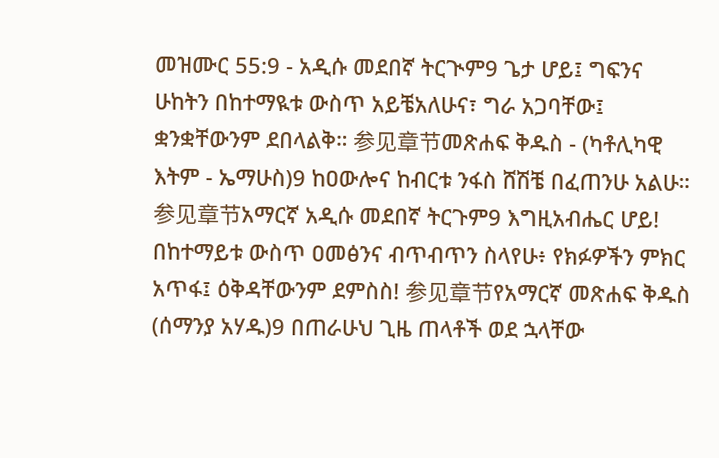መዝሙር 55:9 - አዲሱ መደበኛ ትርጒም9 ጌታ ሆይ፤ ግፍንና ሁከትን በከተማዪቱ ውስጥ አይቼአለሁና፣ ግራ አጋባቸው፤ ቋንቋቸውንም ደበላልቅ። 参见章节መጽሐፍ ቅዱስ - (ካቶሊካዊ እትም - ኤማሁስ)9 ከዐውሎና ከብርቱ ንፋስ ሸሽቼ በፈጠንሁ አልሁ። 参见章节አማርኛ አዲሱ መደበኛ ትርጉም9 እግዚአብሔር ሆይ! በከተማይቱ ውስጥ ዐመፅንና ብጥብጥን ስላየሁ፥ የክፉዎችን ምክር አጥፋ፤ ዕቅዳቸውንም ደምስስ! 参见章节የአማርኛ መጽሐፍ ቅዱስ (ሰማንያ አሃዱ)9 በጠራሁህ ጊዜ ጠላቶች ወደ ኋላቸው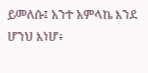ይመለሱ፤ አንተ አምላኬ እንደ ሆንህ እነሆ፥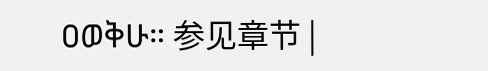ዐወቅሁ። 参见章节 |